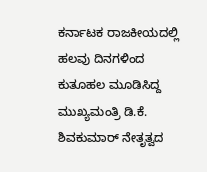ಕರ್ನಾಟಕ ರಾಜಕೀಯದಲ್ಲಿ ಹಲವು ದಿನಗಳಿಂದ ಕುತೂಹಲ ಮೂಡಿಸಿದ್ದ ಮುಖ್ಯಮಂತ್ರಿ ಡಿ.ಕೆ. ಶಿವಕುಮಾರ್ ನೇತೃತ್ವದ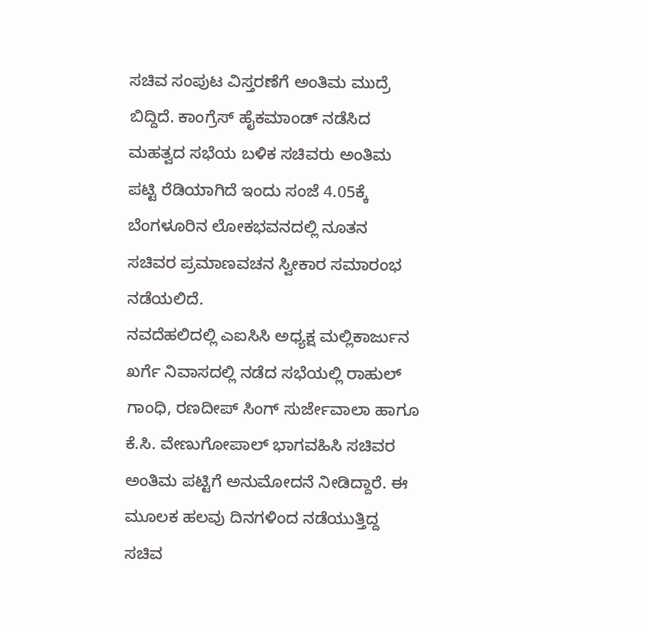ಸಚಿವ ಸಂಪುಟ ವಿಸ್ತರಣೆಗೆ ಅಂತಿಮ ಮುದ್ರೆ ಬಿದ್ದಿದೆ. ಕಾಂಗ್ರೆಸ್ ಹೈಕಮಾಂಡ್ ನಡೆಸಿದ ಮಹತ್ವದ ಸಭೆಯ ಬಳಿಕ ಸಚಿವರು ಅಂತಿಮ ಪಟ್ಟಿ ರೆಡಿಯಾಗಿದೆ ಇಂದು ಸಂಜೆ 4.05ಕ್ಕೆ ಬೆಂಗಳೂರಿನ ಲೋಕಭವನದಲ್ಲಿ ನೂತನ ಸಚಿವರ ಪ್ರಮಾಣವಚನ ಸ್ವೀಕಾರ ಸಮಾರಂಭ ನಡೆಯಲಿದೆ.
ನವದೆಹಲಿದಲ್ಲಿ ಎಐಸಿಸಿ ಅಧ್ಯಕ್ಷ ಮಲ್ಲಿಕಾರ್ಜುನ ಖರ್ಗೆ ನಿವಾಸದಲ್ಲಿ ನಡೆದ ಸಭೆಯಲ್ಲಿ ರಾಹುಲ್ ಗಾಂಧಿ, ರಣದೀಪ್ ಸಿಂಗ್ ಸುರ್ಜೇವಾಲಾ ಹಾಗೂ ಕೆ.ಸಿ. ವೇಣುಗೋಪಾಲ್ ಭಾಗವಹಿಸಿ ಸಚಿವರ ಅಂತಿಮ ಪಟ್ಟಿಗೆ ಅನುಮೋದನೆ ನೀಡಿದ್ದಾರೆ. ಈ ಮೂಲಕ ಹಲವು ದಿನಗಳಿಂದ ನಡೆಯುತ್ತಿದ್ದ ಸಚಿವ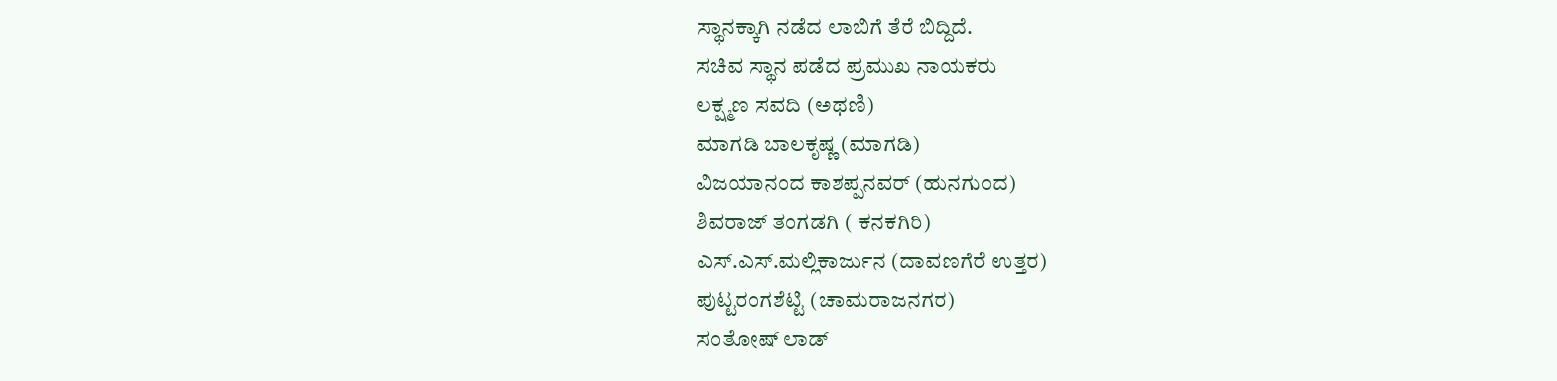ಸ್ಥಾನಕ್ಕಾಗಿ ನಡೆದ ಲಾಬಿಗೆ ತೆರೆ ಬಿದ್ದಿದೆ.
ಸಚಿವ ಸ್ಥಾನ ಪಡೆದ ಪ್ರಮುಖ ನಾಯಕರು
ಲಕ್ಷ್ಮಣ ಸವದಿ (ಅಥಣಿ)
ಮಾಗಡಿ ಬಾಲಕೃಷ್ಣ (ಮಾಗಡಿ)
ವಿಜಯಾನಂದ ಕಾಶಪ್ಪನವರ್ (ಹುನಗುಂದ)
ಶಿವರಾಜ್ ತಂಗಡಗಿ ( ಕನಕಗಿರಿ)
ಎಸ್.ಎಸ್.ಮಲ್ಲಿಕಾರ್ಜುನ (ದಾವಣಗೆರೆ ಉತ್ತರ)
ಪುಟ್ಟರಂಗಶೆಟ್ಟಿ (ಚಾಮರಾಜನಗರ)
ಸಂತೋಷ್ ಲಾಡ್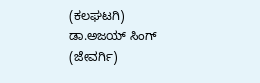(ಕಲಘಟಗಿ)
ಡಾ.ಅಜಯ್ ಸಿಂಗ್ (ಜೇವರ್ಗಿ)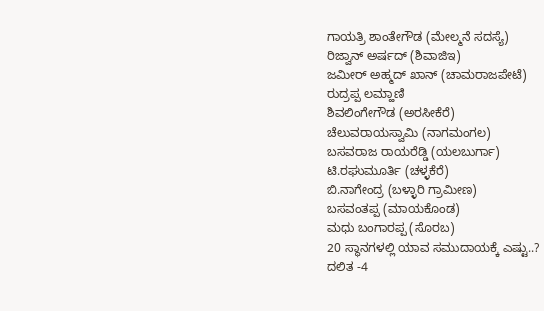ಗಾಯತ್ರಿ ಶಾಂತೇಗೌಡ (ಮೇಲ್ಮನೆ ಸದಸ್ಯೆ)
ರಿಜ್ವಾನ್ ಅರ್ಷದ್ (ಶಿವಾಜಿಇ)
ಜಮೀರ್ ಅಹ್ಮದ್ ಖಾನ್ (ಚಾಮರಾಜಪೇಟೆ)
ರುದ್ರಪ್ಪ ಲಮ್ಹಾಣಿ
ಶಿವಲಿಂಗೇಗೌಡ (ಅರಸೀಕೆರೆ)
ಚೆಲುವರಾಯಸ್ವಾಮಿ (ನಾಗಮಂಗಲ)
ಬಸವರಾಜ ರಾಯರೆಡ್ಡಿ (ಯಲಬುರ್ಗಾ)
ಟಿ.ರಘುಮೂರ್ತಿ (ಚಳ್ಳಕೆರೆ)
ಬಿ.ನಾಗೇಂದ್ರ (ಬಳ್ಳಾರಿ ಗ್ರಾಮೀಣ)
ಬಸವಂತಪ್ಪ (ಮಾಯಕೊಂಡ)
ಮಧು ಬಂಗಾರಪ್ಪ (ಸೊರಬ)
20 ಸ್ಥಾನಗಳಲ್ಲಿ ಯಾವ ಸಮುದಾಯಕ್ಕೆ ಎಷ್ಟು..?
ದಲಿತ -4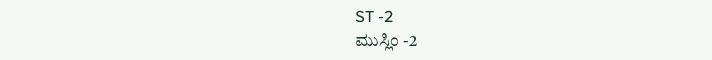ST -2
ಮುಸ್ಲಿಂ -2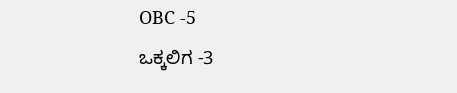OBC -5
ಒಕ್ಕಲಿಗ -3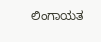ಲಿಂಗಾಯತ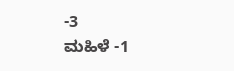-3
ಮಹಿಳೆ -1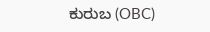ಕುರುಬ (OBC)